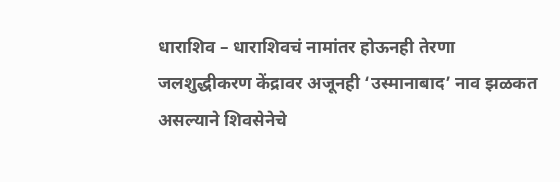धाराशिव – धाराशिवचं नामांतर होऊनही तेरणा जलशुद्धीकरण केंद्रावर अजूनही ‘उस्मानाबाद’ नाव झळकत असल्याने शिवसेनेचे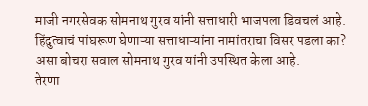माजी नगरसेवक सोमनाथ गुरव यांनी सत्ताधारी भाजपला डिवचलं आहे.
हिंदुत्वाचं पांघरूण घेणाऱ्या सत्ताधाऱ्यांना नामांतराचा विसर पडला का? असा बोचरा सवाल सोमनाथ गुरव यांनी उपस्थित केला आहे.
तेरणा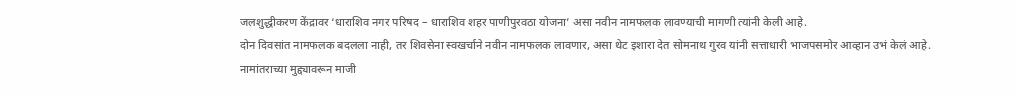जलशुद्धीकरण केंद्रावर ‘धाराशिव नगर परिषद – धाराशिव शहर पाणीपुरवठा योजना’ असा नवीन नामफलक लावण्याची मागणी त्यांनी केली आहे.
दोन दिवसांत नामफलक बदलला नाही, तर शिवसेना स्वखर्चाने नवीन नामफलक लावणार, असा थेट इशारा देत सोमनाथ गुरव यांनी सत्ताधारी भाजपसमोर आव्हान उभं केलं आहे.
नामांतराच्या मुद्द्यावरून माजी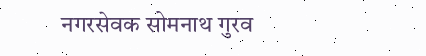नगरसेवक सोमनाथ गुरव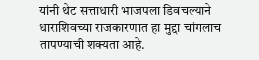यांनी थेट सत्ताधारी भाजपला डिवचल्याने धाराशिवच्या राजकारणात हा मुद्दा चांगलाच तापण्याची शक्यता आहे.